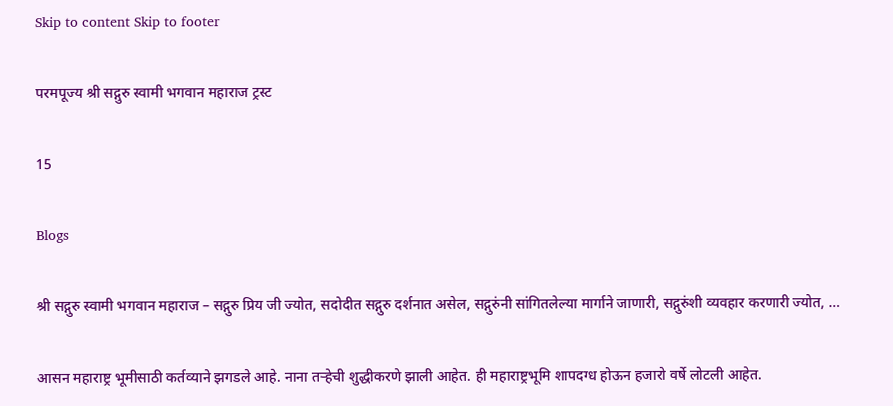Skip to content Skip to footer

परमपूज्य श्री सद्गुरु स्वामी भगवान महाराज ट्रस्ट

15

Blogs

श्री सद्गुरु स्वामी भगवान महाराज – सद्गुरु प्रिय जी ज्योत, सदोदीत सद्गुरु दर्शनात असेल, सद्गुरुंनी सांगितलेल्या मार्गाने जाणारी, सद्गुरुंशी व्यवहार करणारी ज्योत, …

आसन महाराष्ट्र भूमीसाठी कर्तव्याने झगडले आहे. नाना तऱ्हेची शुद्धीकरणे झाली आहेत. ही महाराष्ट्रभूमि शापदग्ध होऊन हजारो वर्षे लोटली आहेत.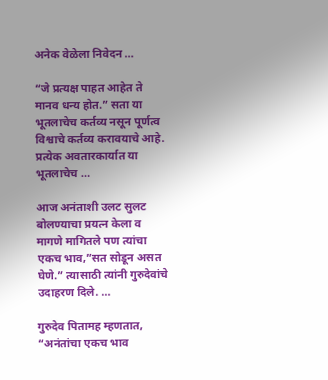अनेक वेळेला निवेदन …

“जे प्रत्यक्ष पाहत आहेत ते मानव धन्य होत.” सता या भूतलाचेच कर्तव्य नसून पूर्णत्व विश्वाचे कर्तव्य करावयाचे आहे. प्रत्येक अवतारकार्यात या भूतलाचेच …

आज अनंताशी उलट सुलट बोलण्याचा प्रयत्न केला व मागणे मागितले पण त्यांचा एकच भाव,”सत सोडून असत घेणे.” त्यासाठी त्यांनी गुरुदेवांचे उदाहरण दिले. …

गुरुदेव पितामह म्हणतात, “अनंतांचा एकच भाव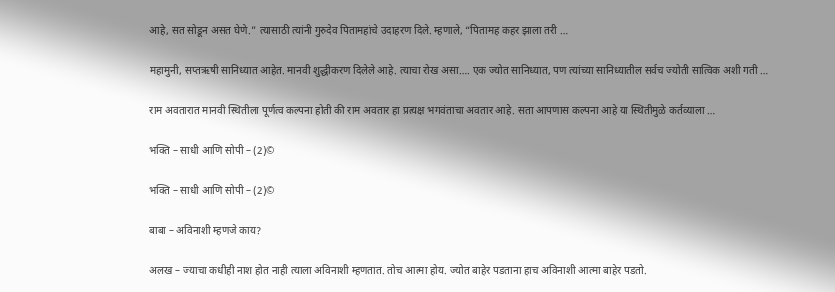आहे, सत सोडून असत घेणे.” त्यासाठी त्यांनी गुरुदेव पितामहांचे उदाहरण दिले. म्हणाले, “पितामह कहर झाला तरी …

महामुनी, सप्तऋषी सानिध्यात आहेत. मानवी शुद्धीकरण दिलेले आहे. त्याचा रोख असा…. एक ज्योत सानिध्यात, पण त्यांच्या सानिध्यातील सर्वच ज्योती सात्विक अशी गती …

राम अवतारात मानवी स्थितीला पूर्णत्व कल्पना होती की राम अवतार हा प्रत्यक्ष भगवंताचा अवतार आहे. सता आपणास कल्पना आहे या स्थितीमुळे कर्तव्याला …

भक्ति – साधी आणि सोपी – (2)©

भक्ति – साधी आणि सोपी – (2)©

बाबा – अविनाशी म्हणजे काय?

अलख – ज्याचा कधीही नाश होत नाही त्याला अविनाशी म्हणतात. तोच आत्मा होय. ज्योत बाहेर पडताना हाच अविनाशी आत्मा बाहेर पडतो.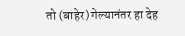तो (बाहेर) गेल्यानंतर हा देह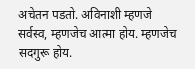अचेतन पडतो. अविनाशी म्हणजे सर्वस्व, म्हणजेच आत्मा होय. म्हणजेच सदगुरू होय.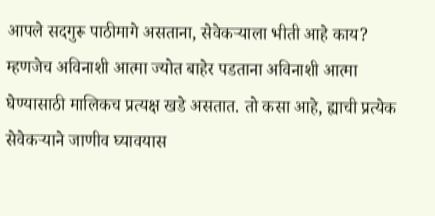आपले सदगुरू पाठीमागे असताना, सेवेकऱ्याला भीती आहे काय? म्हणजेच अविनाशी आत्मा ज्योत बाहेर पडताना अविनाशी आत्मा घेण्यासाठी मालिकच प्रत्यक्ष खडे असतात. तो कसा आहे, ह्याची प्रत्येक सेवेकऱ्याने जाणीव घ्यावयास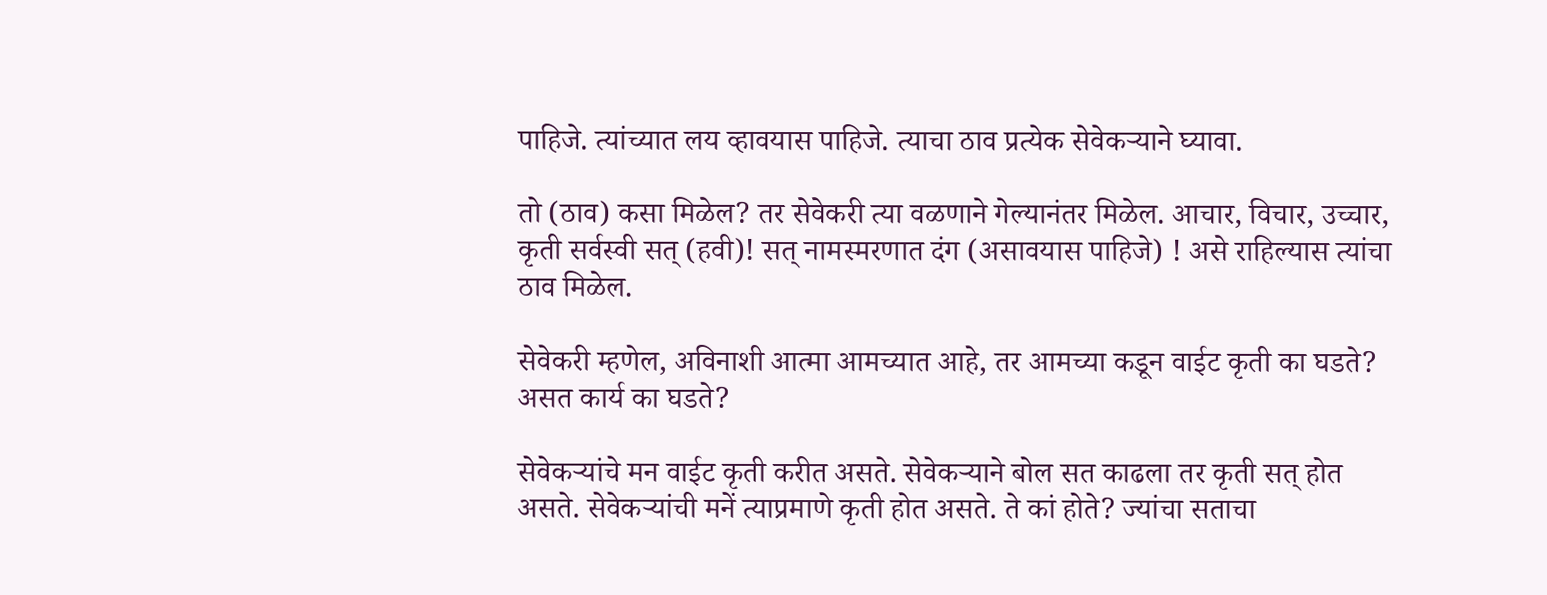पाहिजे. त्यांच्यात लय व्हावयास पाहिजे. त्याचा ठाव प्रत्येक सेवेकऱ्याने घ्यावा.

तो (ठाव) कसा मिळेल? तर सेवेकरी त्या वळणाने गेल्यानंतर मिळेल. आचार, विचार, उच्चार, कृती सर्वस्वी सत् (हवी)! सत् नामस्मरणात दंग (असावयास पाहिजे) ! असे राहिल्यास त्यांचा ठाव मिळेल.

सेवेकरी म्हणेल, अविनाशी आत्मा आमच्यात आहे, तर आमच्या कडून वाईट कृती का घडते? असत कार्य का घडते?

सेवेकऱ्यांचे मन वाईट कृती करीत असते. सेवेकऱ्याने बोल सत काढला तर कृती सत् होत असते. सेवेकऱ्यांची मनें त्याप्रमाणे कृती होत असते. ते कां होते? ज्यांचा सताचा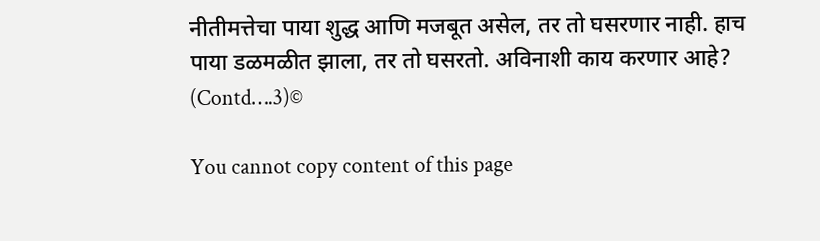नीतीमत्तेचा पाया शुद्ध आणि मजबूत असेल, तर तो घसरणार नाही. हाच पाया डळमळीत झाला, तर तो घसरतो. अविनाशी काय करणार आहे? (Contd….3)©

You cannot copy content of this page